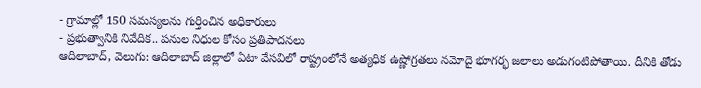- గ్రామాల్లో 150 సమస్యలను గుర్తించిన అధికారులు
- ప్రభుత్వానికి నివేదిక.. పనుల నిధుల కోసం ప్రతిపాదనలు
ఆదిలాబాద్, వెలుగు: ఆదిలాబాద్ జిల్లాలో ఏటా వేసవిలో రాష్ట్రంలోనే అత్యధిక ఉష్ణోగ్రతలు నమోదై భూగర్భ జలాలు అడుగంటిపోతాయి. దీనికి తోడు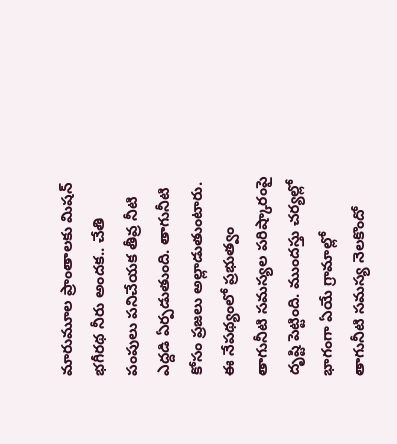మారుమూల ప్రాంతాలకు మిషన్ భగీరథ నీరు అందక.. చేతి పంపులు పనిచేయక తీవ్ర నీటి ఎద్దడి ఏర్పడుతుంది. తాగునీటి కోసం ప్రజలు అల్లాడుతుంటారు. ఈ నేపథ్యంలో ప్రభుత్వం తాగునీటి సమస్యల పరిష్కారంపై దృష్టి పెట్టింది. ముందస్తు చర్యల్లో భాగంగా ఏయే గ్రామాల్లో తాగునీటి సమస్య నెలకొందో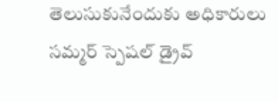తెలుసుకునేందుకు అధికారులు సమ్మర్ స్పెషల్ డ్రైవ్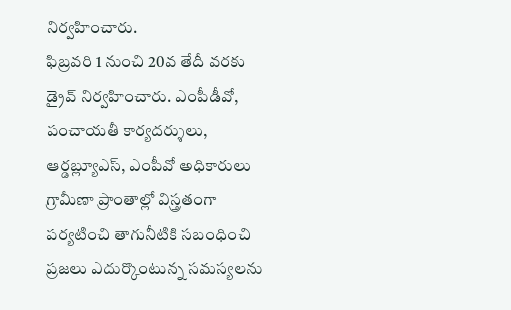నిర్వహించారు.
ఫిబ్రవరి 1 నుంచి 20వ తేదీ వరకు డ్రైవ్ నిర్వహించారు. ఎంపీడీవో, పంచాయతీ కార్యదర్శులు, ఆర్డబ్ల్యూఎస్, ఎంపీవో అధికారులు గ్రామీణా ప్రాంతాల్లో విస్త్రతంగా పర్యటించి తాగునీటికి సబంధించి ప్రజలు ఎదుర్కొంటున్న సమస్యలను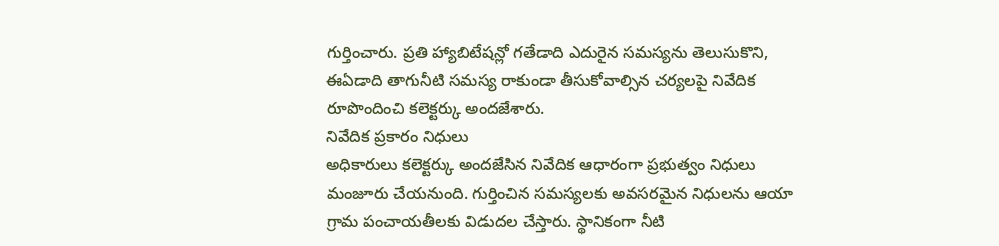గుర్తించారు. ప్రతి హ్యాబిటేషన్లో గతేడాది ఎదురైన సమస్యను తెలుసుకొని, ఈఏడాది తాగునీటి సమస్య రాకుండా తీసుకోవాల్సిన చర్యలపై నివేదిక రూపొందించి కలెక్టర్కు అందజేశారు.
నివేదిక ప్రకారం నిధులు
అధికారులు కలెక్టర్కు అందజేసిన నివేదిక ఆధారంగా ప్రభుత్వం నిధులు మంజూరు చేయనుంది. గుర్తించిన సమస్యలకు అవసరమైన నిధులను ఆయా గ్రామ పంచాయతీలకు విడుదల చేస్తారు. స్థానికంగా నీటి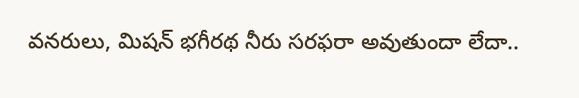వనరులు, మిషన్ భగీరథ నీరు సరఫరా అవుతుందా లేదా..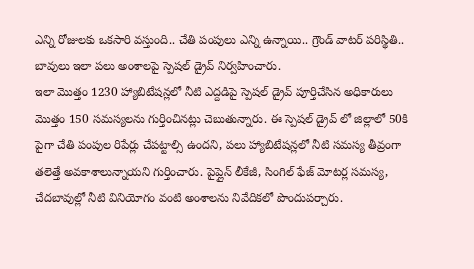ఎన్ని రోజులకు ఒకసారి వస్తుంది.. చేతి పంపులు ఎన్ని ఉన్నాయి.. గ్రౌండ్ వాటర్ పరిస్థితి.. బావులు ఇలా పలు అంశాలపై స్పెషల్ డ్రైవ్ నిర్వహించారు.
ఇలా మొత్తం 1230 హ్యాబిటేషన్లలో నీటి ఎద్దడిపై స్పెషల్ డ్రైవ్ పూర్తిచేసిన అధికారులు మొత్తం 150 సమస్యలను గుర్తించినట్లు చెబుతున్నారు. ఈ స్పెషల్ డ్రైవ్ లో జిల్లాలో 50కి పైగా చేతి పంపుల రిపేర్లు చేపట్టాల్సి ఉందని, పలు హ్యాబిటేషన్లలో నీటి సమస్య తీవ్రంగా తలెత్తే అవకాశాలున్నాయని గుర్తించారు. పైప్లైన్ లీకేజీ, సింగిల్ ఫేజ్ మోటర్ల సమస్య, చేదబావుల్లో నీటి వినియోగం వంటి అంశాలను నివేదికలో పొందుపర్చారు.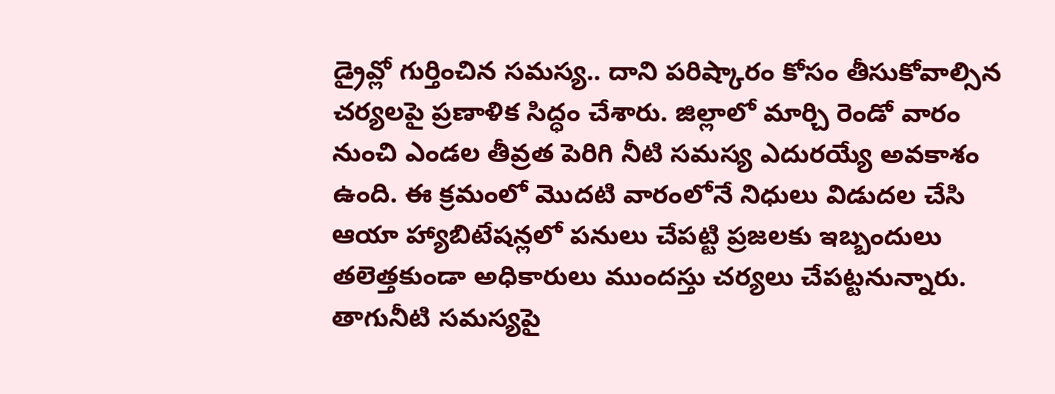డ్రైవ్లో గుర్తించిన సమస్య.. దాని పరిష్కారం కోసం తీసుకోవాల్సిన చర్యలపై ప్రణాళిక సిద్ధం చేశారు. జిల్లాలో మార్చి రెండో వారం నుంచి ఎండల తీవ్రత పెరిగి నీటి సమస్య ఎదురయ్యే అవకాశం ఉంది. ఈ క్రమంలో మొదటి వారంలోనే నిధులు విడుదల చేసి ఆయా హ్యాబిటేషన్లలో పనులు చేపట్టి ప్రజలకు ఇబ్బందులు తలెత్తకుండా అధికారులు ముందస్తు చర్యలు చేపట్టనున్నారు.
తాగునీటి సమస్యపై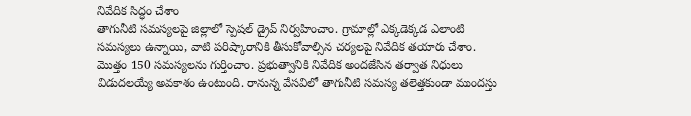నివేదిక సిద్ధం చేశాం
తాగునీటి సమస్యలపై జిల్లాలో స్పెషల్ డ్రైవ్ నిర్వహించాం. గ్రామాల్లో ఎక్కడెక్కడ ఎలాంటి సమస్యలు ఉన్నాయి, వాటి పరిష్కారానికి తీసుకోవాల్సిన చర్యలపై నివేదిక తయారు చేశాం. మొత్తం 150 సమస్యలను గుర్తించాం. ప్రభుత్వానికి నివేదిక అందజేసిన తర్వాత నిధులు విడుదలయ్యే అవకాశం ఉంటుంది. రానున్న వేసవిలో తాగునీటి సమస్య తలెత్తకుండా ముందస్తు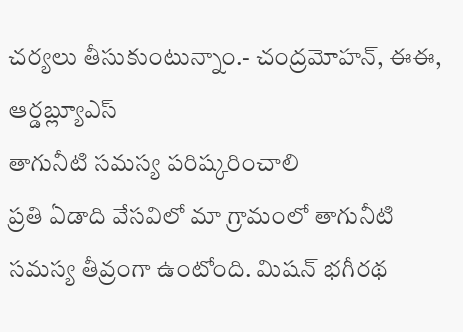చర్యలు తీసుకుంటున్నాం.- చంద్రమోహన్, ఈఈ, ఆర్డబ్ల్యూఎస్
తాగునీటి సమస్య పరిష్కరించాలి
ప్రతి ఏడాది వేసవిలో మా గ్రామంలో తాగునీటి సమస్య తీవ్రంగా ఉంటోంది. మిషన్ భగీరథ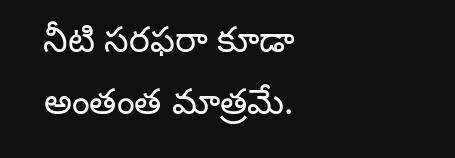నీటి సరఫరా కూడా అంతంత మాత్రమే.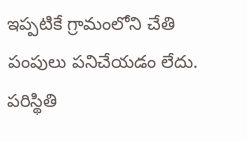ఇప్పటికే గ్రామంలోని చేతి పంపులు పనిచేయడం లేదు. పరిస్థితి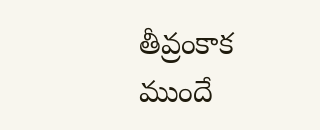తీవ్రంకాక ముందే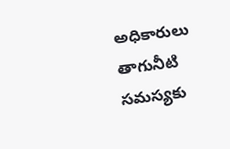అధికారులు తాగునీటి సమస్యకు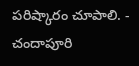పరిష్కారం చూపాలి. - చందాపూరి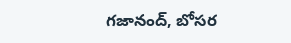గజానంద్, బోసర